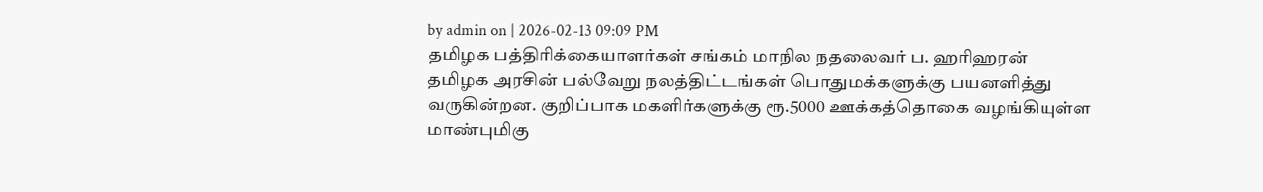by admin on | 2026-02-13 09:09 PM
தமிழக பத்திரிக்கையாளர்கள் சங்கம் மாநில நதலைவர் ப. ஹரிஹரன்
தமிழக அரசின் பல்வேறு நலத்திட்டங்கள் பொதுமக்களுக்கு பயனளித்து வருகின்றன. குறிப்பாக மகளிர்களுக்கு ரூ.5000 ஊக்கத்தொகை வழங்கியுள்ள மாண்புமிகு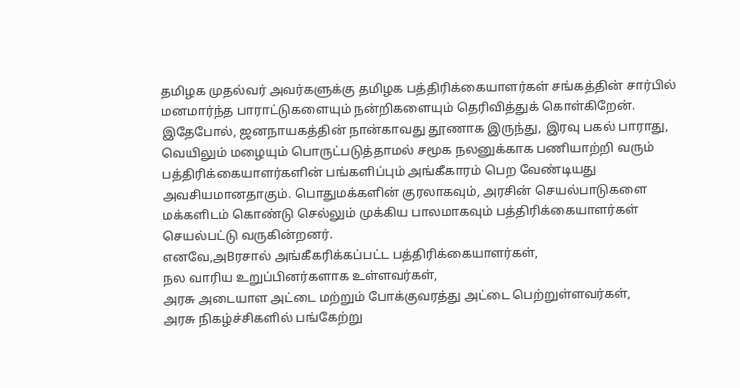தமிழக முதல்வர் அவர்களுக்கு தமிழக பத்திரிக்கையாளர்கள் சங்கத்தின் சார்பில் மனமார்ந்த பாராட்டுகளையும் நன்றிகளையும் தெரிவித்துக் கொள்கிறேன்.
இதேபோல், ஜனநாயகத்தின் நான்காவது தூணாக இருந்து, இரவு பகல் பாராது, வெயிலும் மழையும் பொருட்படுத்தாமல் சமூக நலனுக்காக பணியாற்றி வரும் பத்திரிக்கையாளர்களின் பங்களிப்பும் அங்கீகாரம் பெற வேண்டியது அவசியமானதாகும். பொதுமக்களின் குரலாகவும், அரசின் செயல்பாடுகளை மக்களிடம் கொண்டு செல்லும் முக்கிய பாலமாகவும் பத்திரிக்கையாளர்கள் செயல்பட்டு வருகின்றனர்.
எனவே,அBரசால் அங்கீகரிக்கப்பட்ட பத்திரிக்கையாளர்கள்,
நல வாரிய உறுப்பினர்களாக உள்ளவர்கள்,
அரசு அடையாள அட்டை மற்றும் போக்குவரத்து அட்டை பெற்றுள்ளவர்கள்,
அரசு நிகழ்ச்சிகளில் பங்கேற்று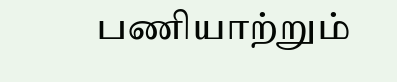பணியாற்றும்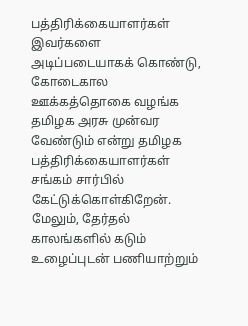பத்திரிக்கையாளர்கள்
இவர்களை அடிப்படையாகக் கொண்டு, கோடைகால ஊக்கத்தொகை வழங்க தமிழக அரசு முன்வர வேண்டும் என்று தமிழக பத்திரிக்கையாளர்கள் சங்கம் சார்பில் கேட்டுக்கொள்கிறேன்.
மேலும், தேர்தல் காலங்களில் கடும் உழைப்புடன் பணியாற்றும்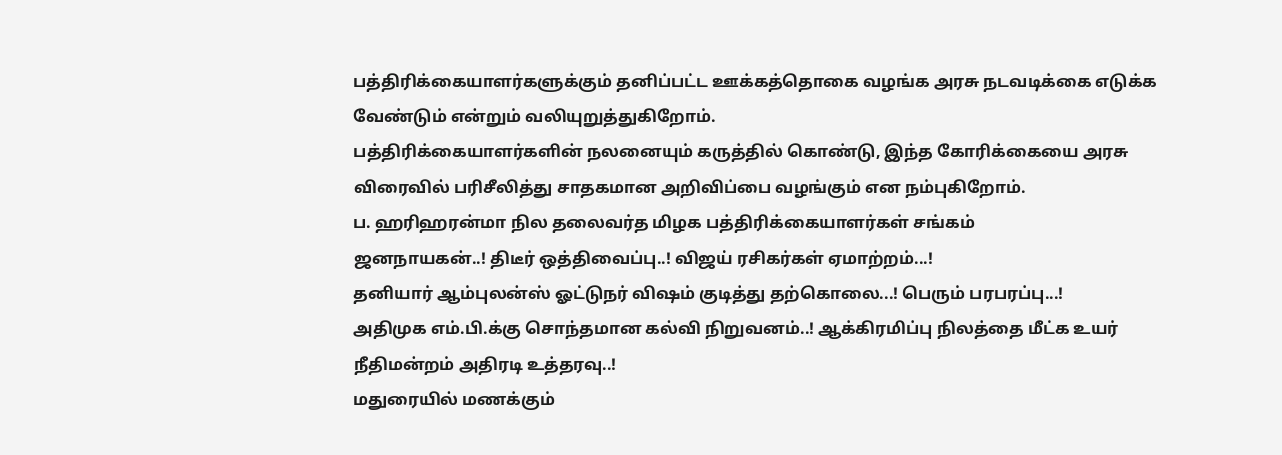பத்திரிக்கையாளர்களுக்கும் தனிப்பட்ட ஊக்கத்தொகை வழங்க அரசு நடவடிக்கை எடுக்க வேண்டும் என்றும் வலியுறுத்துகிறோம்.
பத்திரிக்கையாளர்களின் நலனையும் கருத்தில் கொண்டு, இந்த கோரிக்கையை அரசு விரைவில் பரிசீலித்து சாதகமான அறிவிப்பை வழங்கும் என நம்புகிறோம்.
ப. ஹரிஹரன்மா நில தலைவர்த மிழக பத்திரிக்கையாளர்கள் சங்கம்
ஜனநாயகன்..! திடீர் ஒத்திவைப்பு..! விஜய் ரசிகர்கள் ஏமாற்றம்...!
தனியார் ஆம்புலன்ஸ் ஓட்டுநர் விஷம் குடித்து தற்கொலை...! பெரும் பரபரப்பு...!
அதிமுக எம்.பி.க்கு சொந்தமான கல்வி நிறுவனம்..! ஆக்கிரமிப்பு நிலத்தை மீட்க உயர் நீதிமன்றம் அதிரடி உத்தரவு..!
மதுரையில் மணக்கும்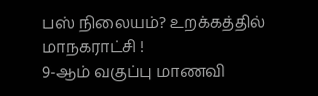பஸ் நிலையம்? உறக்கத்தில் மாநகராட்சி !
9-ஆம் வகுப்பு மாணவி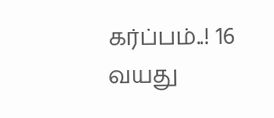கர்ப்பம்..! 16 வயது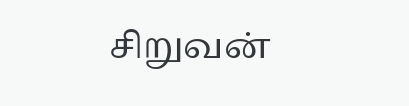சிறுவன்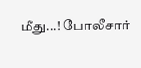மீது...! போலீசார்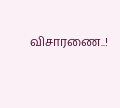விசாரணை..!